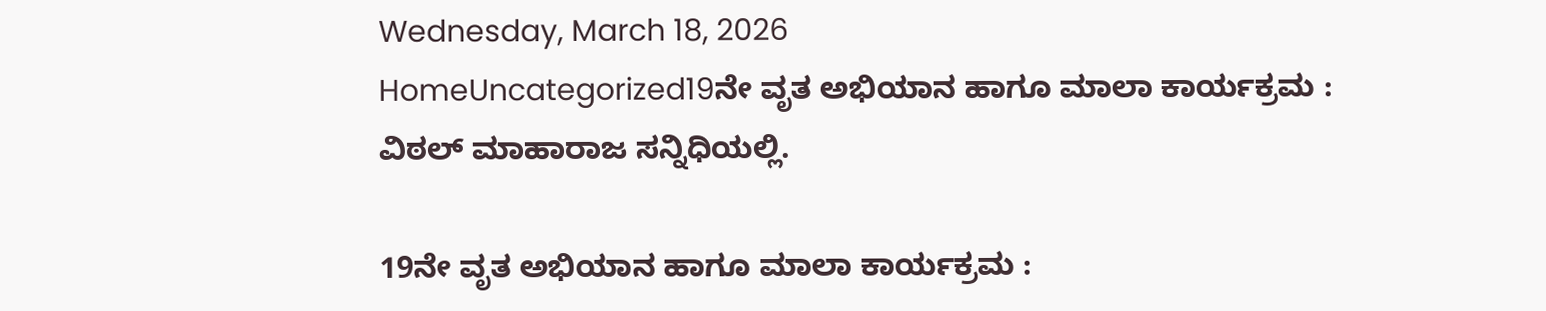Wednesday, March 18, 2026
HomeUncategorized19ನೇ ವೃತ ಅಭಿಯಾನ ಹಾಗೂ ಮಾಲಾ ಕಾರ್ಯಕ್ರಮ : ವಿಠಲ್ ಮಾಹಾರಾಜ ಸನ್ನಿಧಿಯಲ್ಲಿ.

19ನೇ ವೃತ ಅಭಿಯಾನ ಹಾಗೂ ಮಾಲಾ ಕಾರ್ಯಕ್ರಮ :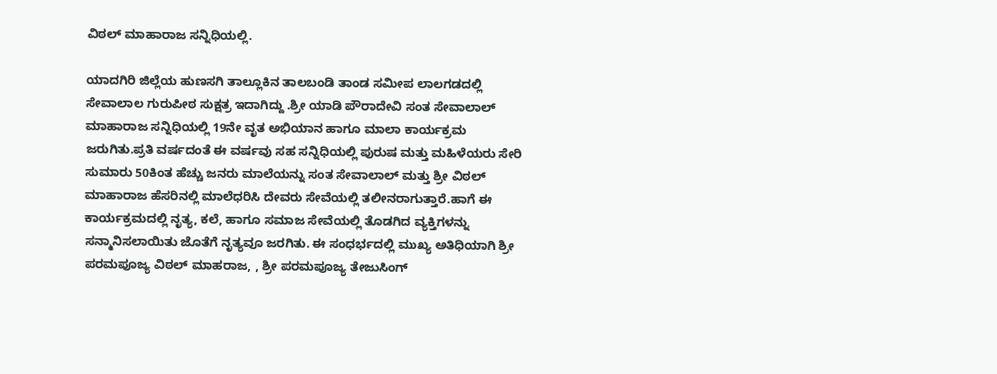ವಿಠಲ್ ಮಾಹಾರಾಜ ಸನ್ನಿಧಿಯಲ್ಲಿ.

ಯಾದಗಿರಿ ಜಿಲ್ಲೆಯ ಹುಣಸಗಿ ತಾಲ್ಲೂಕಿನ ತಾಲಬಂಡಿ ತಾಂಡ ಸಮೀಪ ಲಾಲಗಡದಲ್ಲಿ ಸೇವಾಲಾಲ ಗುರುಪೀಠ ಸುಕ್ಷತ್ರ ಇದಾಗಿದ್ದು .ಶ್ರೀ ಯಾಡಿ ಪೌರಾದೇವಿ ಸಂತ ಸೇವಾಲಾಲ್ ಮಾಹಾರಾಜ ಸನ್ನಿಧಿಯಲ್ಲಿ 19ನೇ ವೃತ ಅಭಿಯಾನ ಹಾಗೂ ಮಾಲಾ ಕಾರ್ಯಕ್ರಮ ಜರುಗಿತು.ಪ್ರತಿ ವರ್ಷದಂತೆ ಈ ವರ್ಷವು ಸಹ ಸನ್ನಿಧಿಯಲ್ಲಿ ಪುರುಷ ಮತ್ತು ಮಹಿಳೆಯರು ಸೇರಿ ಸುಮಾರು 50ಕಿಂತ ಹೆಚ್ಚು ಜನರು ಮಾಲೆಯನ್ನು ಸಂತ ಸೇವಾಲಾಲ್ ಮತ್ತು ಶ್ರೀ ವಿಠಲ್ ಮಾಹಾರಾಜ ಹೆಸರಿನಲ್ಲಿ ಮಾಲೆಧರಿಸಿ ದೇವರು ಸೇವೆಯಲ್ಲಿ ತಲೀನರಾಗುತ್ತಾರೆ.ಹಾಗೆ ಈ ಕಾರ್ಯಕ್ರಮದಲ್ಲಿ ನೃತ್ಯ, ಕಲೆ, ಹಾಗೂ ಸಮಾಜ ಸೇವೆಯಲ್ಲಿ ತೊಡಗಿದ ವ್ಯಕ್ತಿಗಳನ್ನು ಸನ್ಮಾನಿಸಲಾಯಿತು ಜೊತೆಗೆ ನೃತ್ಯವೂ ಜರಗಿತು. ಈ ಸಂಧರ್ಭದಲ್ಲಿ ಮುಖ್ಯ ಅತಿಧಿಯಾಗಿ ಶ್ರೀ ಪರಮಪೂಜ್ಯ ವಿಠಲ್ ಮಾಹರಾಜ, , ಶ್ರೀ ಪರಮಪೂಜ್ಯ ತೇಜುಸಿಂಗ್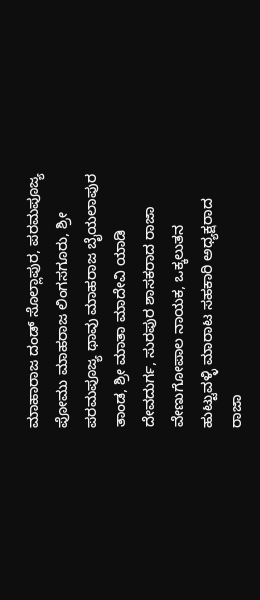ಮಾಹಾರಾಜ ದಂಡ್ ಸೊಲ್ಲಾಪುರ, ಪರಮಪೂಜ್ಯ ಪೋಮು ಮಾಹರಾಜ ಲಿಂಗಸಗೂರು, ಶ್ರೀ ಪರಮಪೂಜ್ಯ ಥಾವು ಮಾಹರಾಜ ಬೈಯಲಾಪುರ ತಾಂಡ, ಶ್ರೀ ಮಾತಾ ಮಾದೇವಿ ಯಾಡಿ ದೇವದುರ್ಗ, ಸುರಪುರ ಶಾಸಕರಾದ ರಾಜಾ ವೇಣುಗೋಪಾಲ ನಾಯಕ, ಒಕ್ಕಲುತನ ಹುಟ್ಟುವಳ್ಳಿ ಮಾರಾಟ ಸಹಕಾರಿ ಅಧ್ಯಕ್ಷರಾದ ರಾಜಾ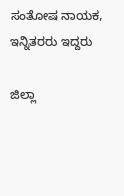ಸಂತೋಷ ನಾಯಕ, ಇನ್ನಿತರರು ಇದ್ದರು

ಜಿಲ್ಲಾ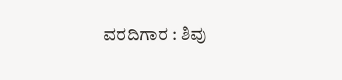ವರದಿಗಾರ : ಶಿವು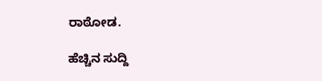ರಾಠೋಡ.

ಹೆಚ್ಚಿನ ಸುದ್ದಿ